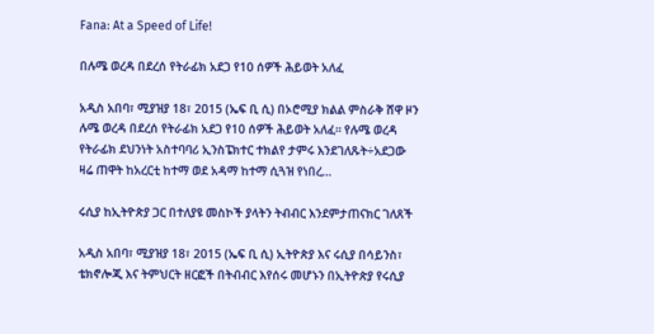Fana: At a Speed of Life!

በሉሜ ወረዳ በደረሰ የትራፊክ አደጋ የ10 ሰዎች ሕይወት አለፈ

አዲስ አበባ፣ ሚያዝያ 18፣ 2015 (ኤፍ ቢ ሲ) በኦሮሚያ ክልል ምስራቅ ሸዋ ዞን ሉሜ ወረዳ በደረሰ የትራፊክ አደጋ የ10 ሰዎች ሕይወት አለፈ፡፡ የሉሜ ወረዳ የትራፊክ ደህንነት አስተባባሪ ኢንስፔክተር ተክልየ ታምሩ እንደገለጹት÷አደጋው ዛሬ ጠዋት ከአረርቲ ከተማ ወደ አዳማ ከተማ ሲጓዝ የነበረ…

ሩሲያ ከኢትዮጵያ ጋር በተለያዩ መስኮች ያላትን ትብብር እንደምታጠናክር ገለጸች

አዲስ አበባ፣ ሚያዝያ 18፣ 2015 (ኤፍ ቢ ሲ) ኢትዮጵያ እና ሩሲያ በሳይንስ፣ ቴክኖሎጂ እና ትምህርት ዘርፎች በትብብር እየሰሩ መሆኑን በኢትዮጵያ የሩሲያ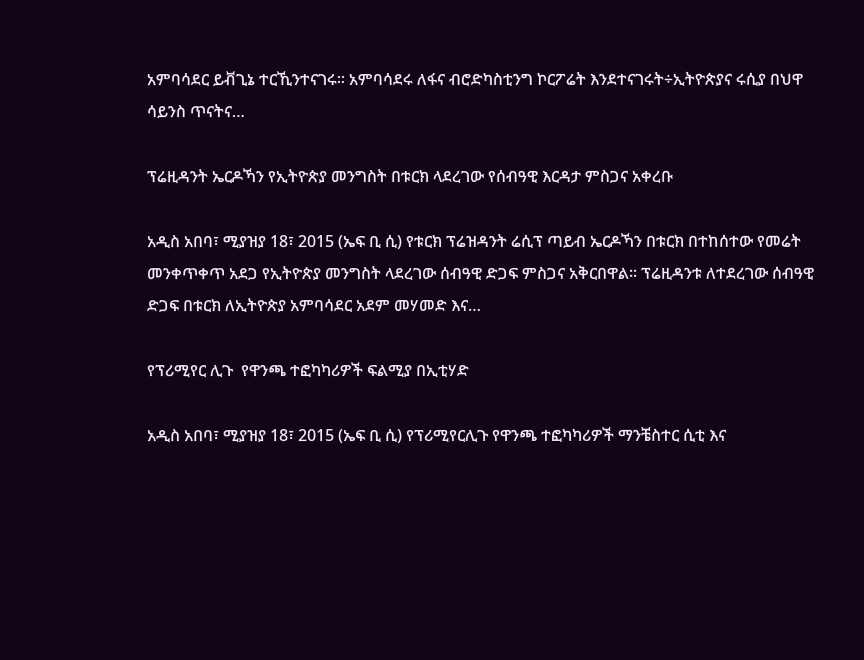አምባሳደር ይቭጊኔ ተርኺንተናገሩ፡፡ አምባሳደሩ ለፋና ብሮድካስቲንግ ኮርፖሬት እንደተናገሩት÷ኢትዮጵያና ሩሲያ በህዋ ሳይንስ ጥናትና…

ፕሬዚዳንት ኤርዶኻን የኢትዮጵያ መንግስት በቱርክ ላደረገው የሰብዓዊ እርዳታ ምስጋና አቀረቡ

አዲስ አበባ፣ ሚያዝያ 18፣ 2015 (ኤፍ ቢ ሲ) የቱርክ ፕሬዝዳንት ሬሲፕ ጣይብ ኤርዶኻን በቱርክ በተከሰተው የመሬት መንቀጥቀጥ አደጋ የኢትዮጵያ መንግስት ላደረገው ሰብዓዊ ድጋፍ ምስጋና አቅርበዋል፡፡ ፕሬዚዳንቱ ለተደረገው ሰብዓዊ ድጋፍ በቱርክ ለኢትዮጵያ አምባሳደር አደም መሃመድ እና…

የፕሪሚየር ሊጉ  የዋንጫ ተፎካካሪዎች ፍልሚያ በኢቲሃድ

አዲስ አበባ፣ ሚያዝያ 18፣ 2015 (ኤፍ ቢ ሲ) የፕሪሚየርሊጉ የዋንጫ ተፎካካሪዎች ማንቼስተር ሲቲ እና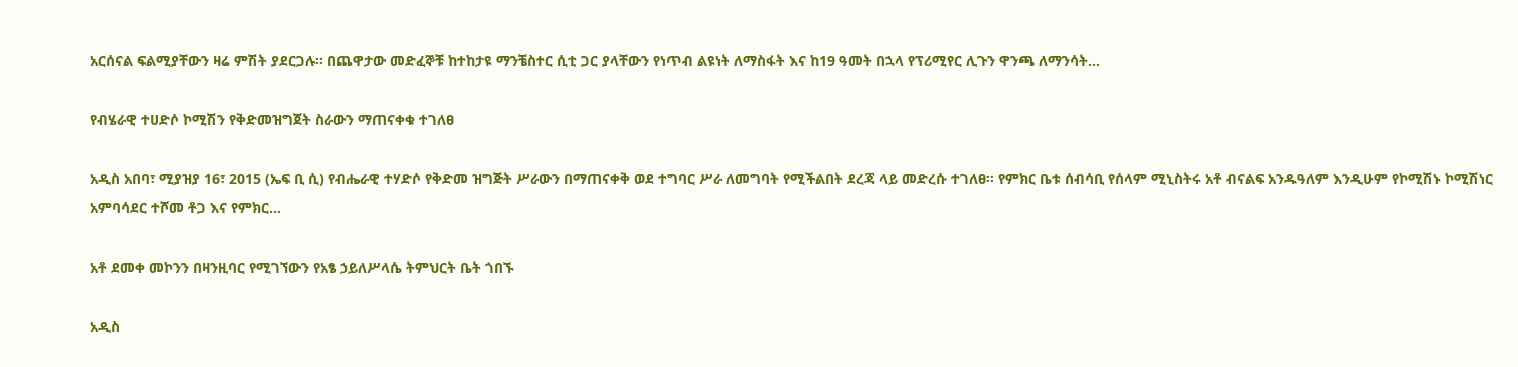አርሰናል ፍልሚያቸውን ዛሬ ምሽት ያደርጋሉ፡፡ በጨዋታው መድፈኞቹ ከተከታዩ ማንቼስተር ሲቲ ጋር ያላቸውን የነጥብ ልዩነት ለማስፋት እና ከ19 ዓመት በኋላ የፕሪሚየር ሊጉን ዋንጫ ለማንሳት…

የብሄራዊ ተሀድሶ ኮሚሽን የቅድመዝግጀት ስራውን ማጠናቀቁ ተገለፀ

አዲስ አበባ፣ ሚያዝያ 16፣ 2015 (ኤፍ ቢ ሲ) የብሔራዊ ተሃድሶ የቅድመ ዝግጅት ሥራውን በማጠናቀቅ ወደ ተግባር ሥራ ለመግባት የሚችልበት ደረጃ ላይ መድረሱ ተገለፀ፡፡ የምክር ቤቱ ሰብሳቢ የሰላም ሚኒስትሩ አቶ ብናልፍ አንዱዓለም እንዲሁም የኮሚሽኑ ኮሚሽነር አምባሳደር ተሾመ ቶጋ እና የምክር…

አቶ ደመቀ መኮንን በዛንዚባር የሚገኘውን የአፄ ኃይለሥላሴ ትምህርት ቤት ጎበኙ

አዲስ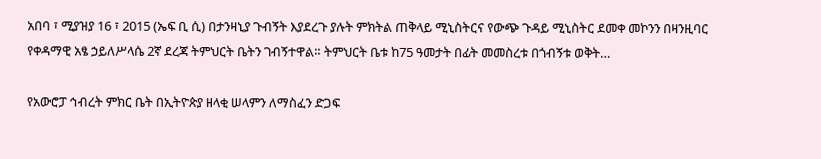አበባ ፣ ሚያዝያ 16 ፣ 2015 (ኤፍ ቢ ሲ) በታንዛኒያ ጉብኝት እያደረጉ ያሉት ምክትል ጠቅላይ ሚኒስትርና የውጭ ጉዳይ ሚኒስትር ደመቀ መኮንን በዛንዚባር የቀዳማዊ አፄ ኃይለሥላሴ 2ኛ ደረጃ ትምህርት ቤትን ገብኝተዋል። ትምህርት ቤቱ ከ75 ዓመታት በፊት መመስረቱ በጎብኝቱ ወቅት…

የአውሮፓ ኅብረት ምክር ቤት በኢትዮጵያ ዘላቂ ሠላምን ለማስፈን ድጋፍ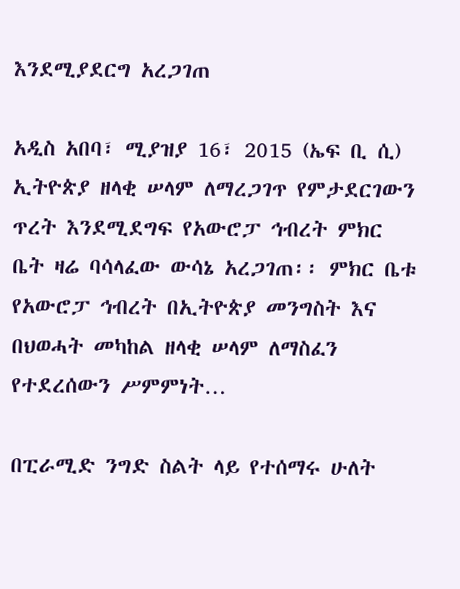እንደሚያደርግ አረጋገጠ

አዲስ አበባ፣ ሚያዝያ 16፣ 2015 (ኤፍ ቢ ሲ) ኢትዮጵያ ዘላቂ ሠላም ለማረጋገጥ የምታደርገውን ጥረት እንደሚደግፍ የአውሮፓ ኅብረት ምክር ቤት ዛሬ ባሳላፈው ውሳኔ አረጋገጠ፡፡ ምክር ቤቱ የአውሮፓ ኅብረት በኢትዮጵያ መንግስት እና በህወሓት መካከል ዘላቂ ሠላም ለማስፈን የተደረሰውን ሥምምነት…

በፒራሚድ ንግድ ስልት ላይ የተሰማሩ ሁለት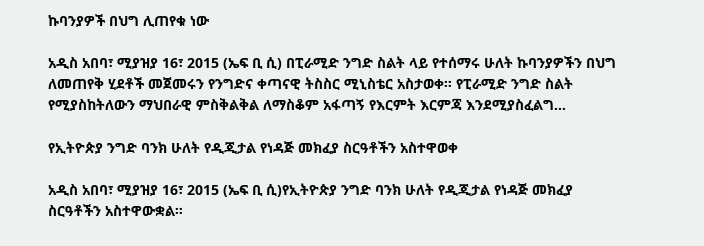ኩባንያዎች በህግ ሊጠየቁ ነው

አዲስ አበባ፣ ሚያዝያ 16፣ 2015 (ኤፍ ቢ ሲ) በፒራሚድ ንግድ ስልት ላይ የተሰማሩ ሁለት ኩባንያዎችን በህግ ለመጠየቅ ሂደቶች መጀመሩን የንግድና ቀጣናዊ ትስስር ሚኒስቴር አስታወቀ። የፒራሚድ ንግድ ስልት የሚያስከትለውን ማህበራዊ ምስቅልቅል ለማስቆም አፋጣኝ የእርምት እርምጃ እንደሚያስፈልግ…

የኢትዮጵያ ንግድ ባንክ ሁለት የዲጂታል የነዳጅ መክፈያ ስርዓቶችን አስተዋወቀ

አዲስ አበባ፣ ሚያዝያ 16፣ 2015 (ኤፍ ቢ ሲ)የኢትዮጵያ ንግድ ባንክ ሁለት የዲጂታል የነዳጅ መክፈያ ስርዓቶችን አስተዋውቋል።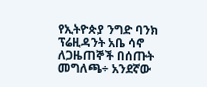የኢትዮጵያ ንግድ ባንክ ፕሬዚዳንት አቤ ሳኖ ለጋዜጠኞች በሰጡት መግለጫ÷ አንደኛው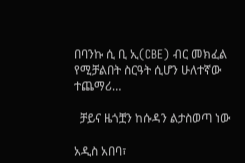በባንኩ ሲ ቢ ኢ(CBE) ብር መክፈል የሚቻልበት ስርዓት ሲሆን ሁለተኛው ተጨማሪ…

  ቻይና ዜጎቿን ከሱዳን ልታስወጣ ነው

አዲስ አበባ፣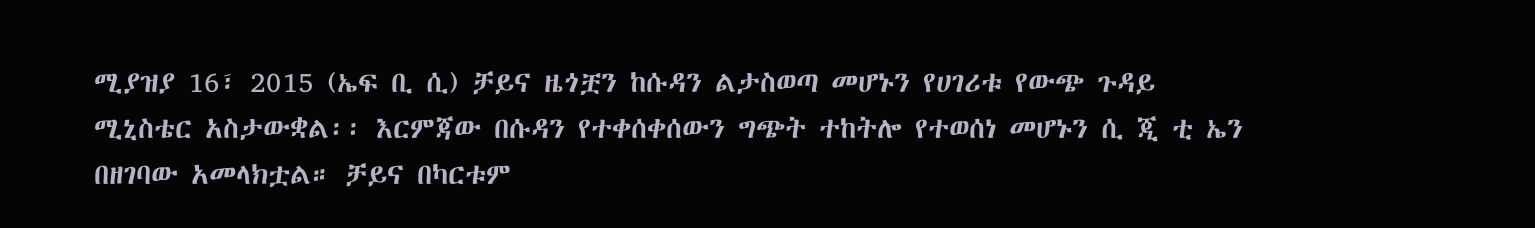ሚያዝያ 16፣ 2015 (ኤፍ ቢ ሲ) ቻይና ዜጎቿን ከሱዳን ልታስወጣ መሆኑን የሀገሪቱ የውጭ ጉዳይ ሚኒስቴር አስታውቋል፡፡ እርምጃው በሱዳን የተቀሰቀሰውን ግጭት ተከትሎ የተወሰነ መሆኑን ሲ ጂ ቲ ኤን በዘገባው አመላክቷል። ቻይና በካርቱም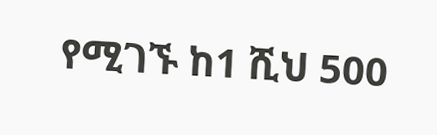የሚገኙ ከ1 ሺህ 500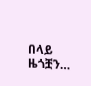በላይ ዜጎቿን…